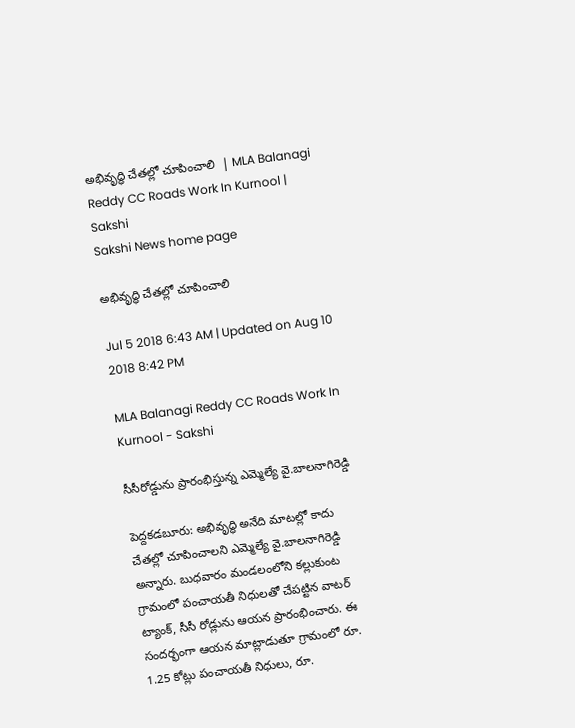అభివృద్ధి చేతల్లో చూపించాలి  | MLA Balanagi Reddy CC Roads Work In Kurnool | Sakshi
Sakshi News home page

అభివృద్ధి చేతల్లో చూపించాలి

Jul 5 2018 6:43 AM | Updated on Aug 10 2018 8:42 PM

MLA Balanagi Reddy CC Roads Work In Kurnool - Sakshi

సీసీరోడ్డును ప్రారంభిస్తున్న ఎమ్మెల్యే వై.బాలనాగిరెడ్డి

పెద్దకడబూరు: అభివృద్ధి అనేది మాటల్లో కాదు చేతల్లో చూపించాలని ఎమ్మెల్యే వై.బాలనాగిరెడ్డి అన్నారు. బుధవారం మండలంలోని కల్లుకుంట గ్రామంలో పంచాయతీ నిధులతో చేపట్టిన వాటర్‌ ట్యాంక్, సీసీ రోడ్లును ఆయన ప్రారంభించారు. ఈ సందర్భంగా ఆయన మాట్లాడుతూ గ్రామంలో రూ. 1.25 కోట్లు పంచాయతీ నిధులు, రూ.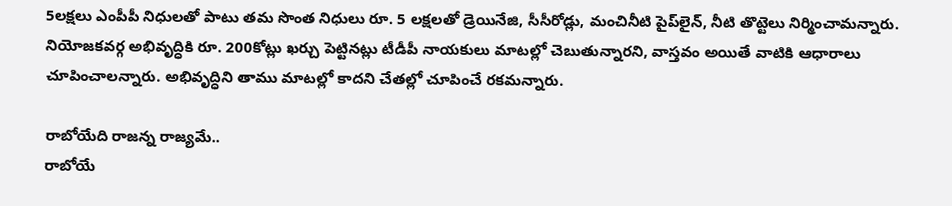5లక్షలు ఎంపీపీ నిధులతో పాటు తమ సొంత నిధులు రూ. 5 లక్షలతో డ్రెయినేజి, సీసీరోడ్లు, మంచినీటి పైప్‌లైన్, నీటి తొట్టెలు నిర్మించామన్నారు. నియోజకవర్గ అభివృద్ధికి రూ. 200కోట్లు ఖర్చు పెట్టినట్లు టీడీపీ నాయకులు మాటల్లో చెబుతున్నారని, వాస్తవం అయితే వాటికి ఆధారాలు చూపించాలన్నారు. అభివృద్ధిని తాము మాటల్లో కాదని చేతల్లో చూపించే రకమన్నారు.

రాబోయేది రాజన్న రాజ్యమే..
రాబోయే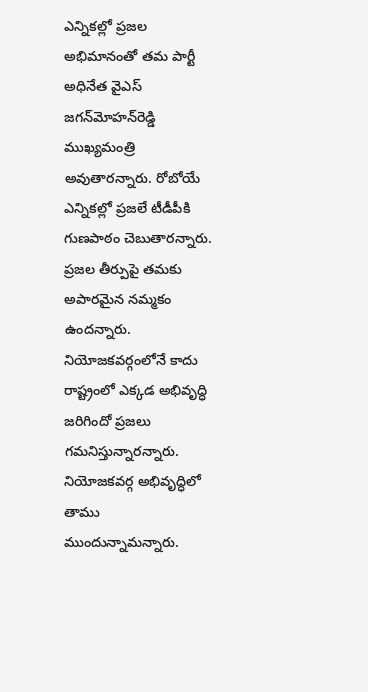ఎన్నికల్లో ప్రజల అభిమానంతో తమ పార్టీ అధినేత వైఎస్‌ జగన్‌మోహన్‌రెడ్డి ముఖ్యమంత్రి అవుతారన్నారు. రోబోయే ఎన్నికల్లో ప్రజలే టీడీపీకి గుణపాఠం చెబుతారన్నారు. ప్రజల తీర్పుపై తమకు అపారమైన నమ్మకం ఉందన్నారు. నియోజకవర్గంలోనే కాదు రాష్ట్రంలో ఎక్కడ అభివృద్ధి జరిగిందో ప్రజలు గమనిస్తున్నారన్నారు. నియోజకవర్గ అభివృద్ధిలో తాము ముందున్నామన్నారు.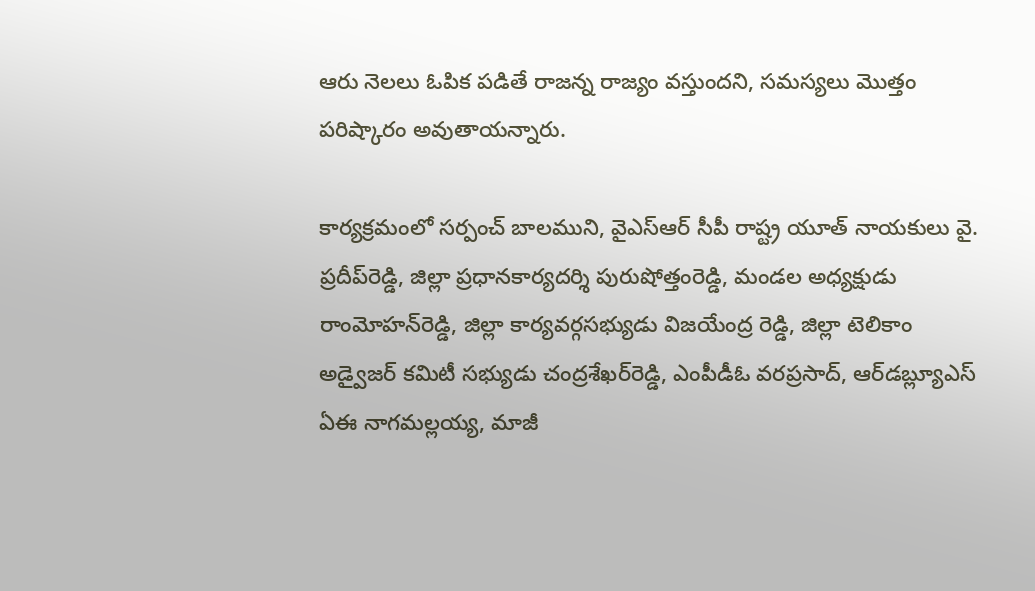ఆరు నెలలు ఓపిక పడితే రాజన్న రాజ్యం వస్తుందని, సమస్యలు మొత్తం పరిష్కారం అవుతాయన్నారు.

కార్యక్రమంలో సర్పంచ్‌ బాలముని, వైఎస్‌ఆర్‌ సీపీ రాష్ట్ర యూత్‌ నాయకులు వై. ప్రదీప్‌రెడ్డి, జిల్లా ప్రధానకార్యదర్శి పురుషోత్తంరెడ్డి, మండల అధ్యక్షుడు రాంమోహన్‌రెడ్డి, జిల్లా కార్యవర్గసభ్యుడు విజయేంద్ర రెడ్డి, జిల్లా టెలికాం అడ్వైజర్‌ కమిటీ సభ్యుడు చంద్రశేఖర్‌రెడ్డి, ఎంపీడీఓ వరప్రసాద్, ఆర్‌డబ్ల్యూఎస్‌ ఏఈ నాగమల్లయ్య, మాజీ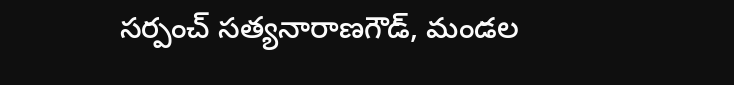సర్పంచ్‌ సత్యనారాణగౌడ్, మండల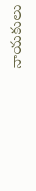నాయకులు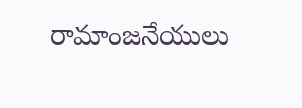రామాంజనేయులు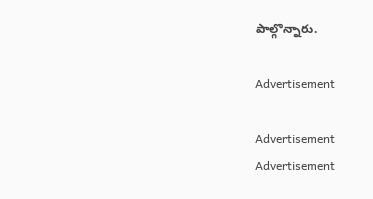పాల్గొన్నారు.

Advertisement

Advertisement
Advertisement